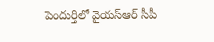పెందుర్తిలో వైయస్ఆర్ సీపీ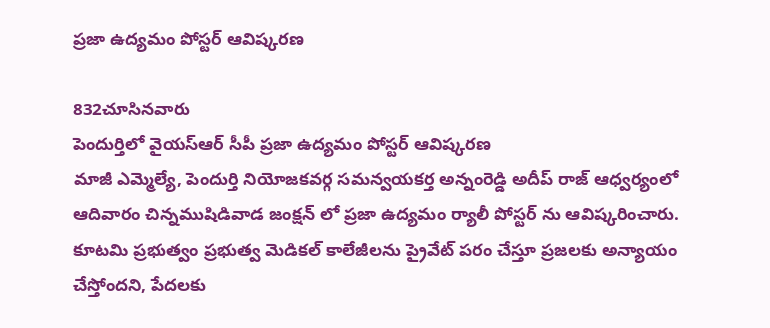ప్రజా ఉద్యమం పోస్టర్ ఆవిష్కరణ

832చూసినవారు
పెందుర్తిలో వైయస్ఆర్ సీపీ ప్రజా ఉద్యమం పోస్టర్ ఆవిష్కరణ
మాజీ ఎమ్మెల్యే, పెందుర్తి నియోజకవర్గ సమన్వయకర్త అన్నంరెడ్డి అదీప్ రాజ్ ఆధ్వర్యంలో ఆదివారం చిన్నముషిడివాడ జంక్షన్ లో ప్రజా ఉద్యమం ర్యాలీ పోస్టర్ ను ఆవిష్కరించారు. కూటమి ప్రభుత్వం ప్రభుత్వ మెడికల్ కాలేజీలను ప్రైవేట్ పరం చేస్తూ ప్రజలకు అన్యాయం చేస్తోందని, పేదలకు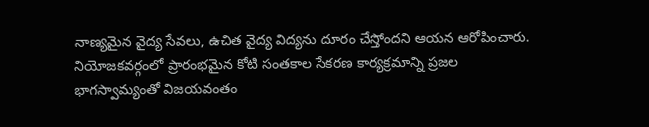నాణ్యమైన వైద్య సేవలు, ఉచిత వైద్య విద్యను దూరం చేస్తోందని ఆయన ఆరోపించారు. నియోజకవర్గంలో ప్రారంభమైన కోటి సంతకాల సేకరణ కార్యక్రమాన్ని ప్రజల భాగస్వామ్యంతో విజయవంతం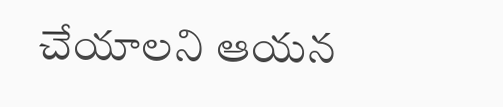చేయాలని ఆయన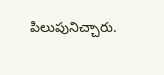పిలుపునిచ్చారు.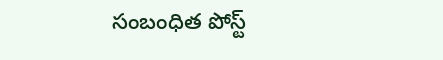సంబంధిత పోస్ట్